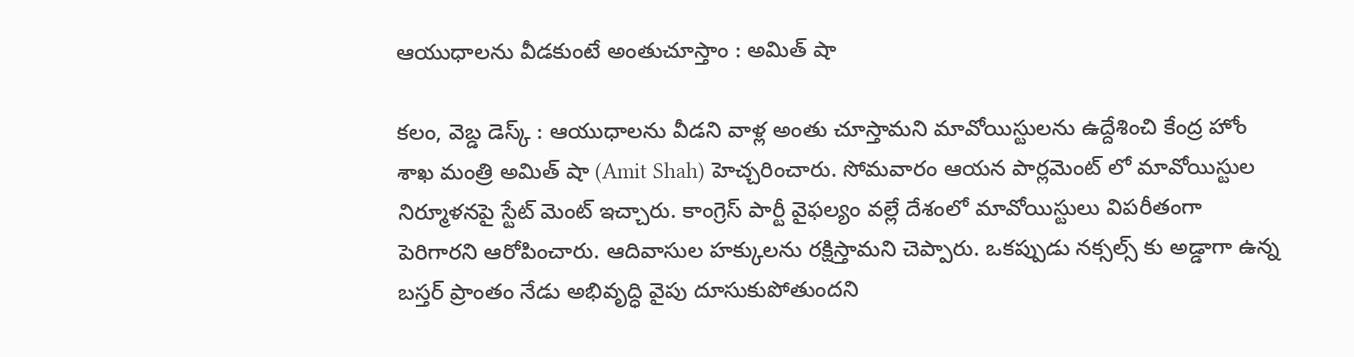ఆయుధాలను వీడకుంటే అంతుచూస్తాం : అమిత్ షా

కలం, వెబ్డ డెస్క్ : ఆయుధాలను వీడని వాళ్ల అంతు చూస్తామని మావోయిస్టులను ఉద్దేశించి కేంద్ర హోం శాఖ మంత్రి అమిత్ షా (Amit Shah) హెచ్చరించారు. సోమవారం ఆయన పార్లమెంట్ లో మావోయిస్టుల నిర్మూళనపై స్టేట్ మెంట్ ఇచ్చారు. కాంగ్రెస్ పార్టీ వైఫల్యం వల్లే దేశంలో మావోయిస్టులు విపరీతంగా పెరిగారని ఆరోపించారు. ఆదివాసుల హక్కులను రక్షిస్తామని చెప్పారు. ఒకప్పుడు నక్సల్స్ కు అడ్డాగా ఉన్న బస్తర్ ప్రాంతం నేడు అభివృద్ధి వైపు దూసుకుపోతుందని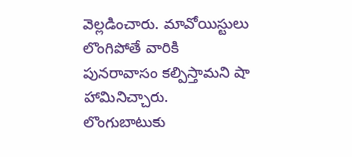వెల్లడించారు. మావోయిస్టులు లొంగిపోతే వారికి పునరావాసం కల్పిస్తామని షా హామినిచ్చారు. లొంగుబాటుకు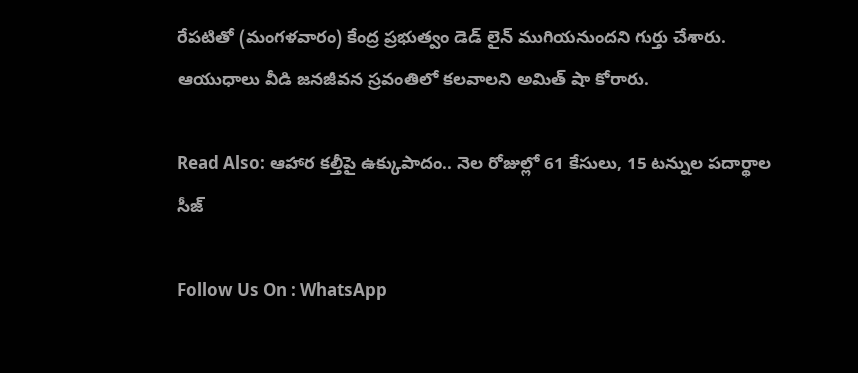రేపటితో (మంగళవారం) కేంద్ర ప్రభుత్వం డెడ్ లైన్ ముగియనుందని గుర్తు చేశారు. ఆయుధాలు వీడి జనజీవన స్రవంతిలో కలవాలని అమిత్ షా కోరారు.

Read Also: ఆహార కల్తీపై ఉక్కుపాదం.. నెల రోజుల్లో 61 కేసులు, 15 టన్నుల పదార్థాల సీజ్

Follow Us On : WhatsApp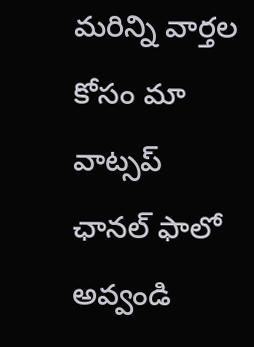మ‌రిన్ని వార్త‌ల కోసం మా వాట్స‌ప్ ఛాన‌ల్ ఫాలో అవ్వండి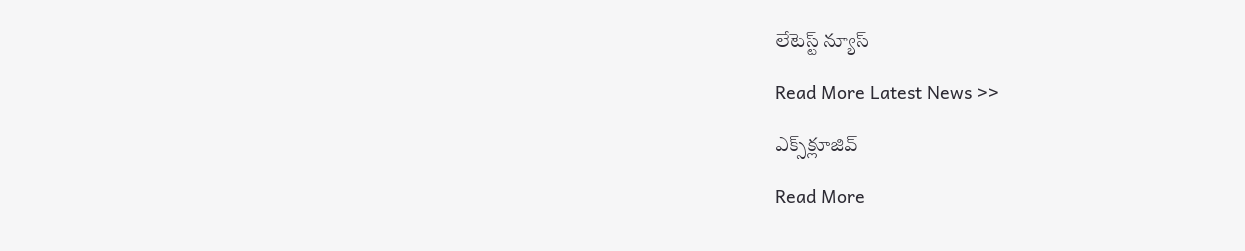లేటెస్ట్ న్యూస్‌

Read More Latest News >>

ఎక్స్‌క్లూజివ్‌

Read More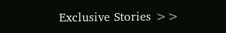Exclusive Stories >>